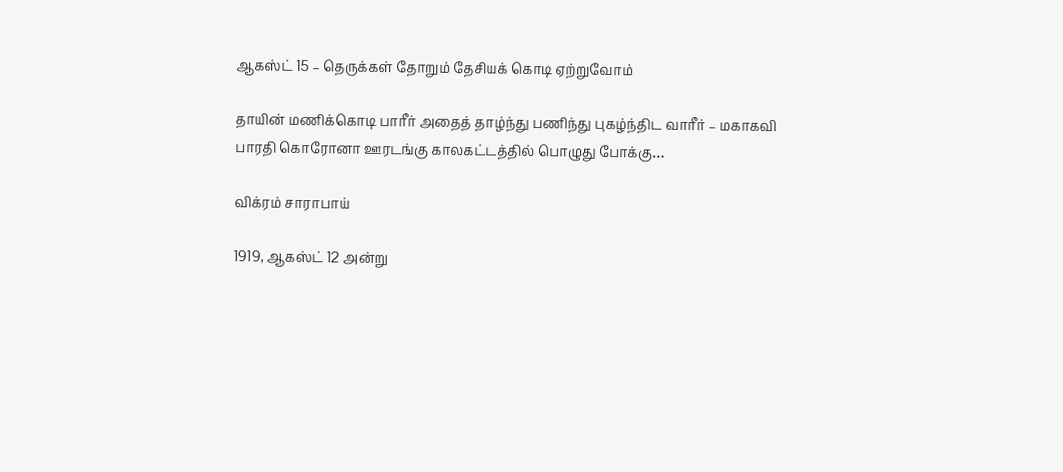ஆகஸ்ட் 15 – தெருக்கள் தோறும் தேசியக் கொடி ஏற்றுவோம்

தாயின் மணிக்கொடி பாரீர் அதைத் தாழ்ந்து பணிந்து புகழ்ந்திட வாரீர் – மகாகவி பாரதி கொரோனா ஊரடங்கு காலகட்டத்தில் பொழுது போக்கு…

விக்ரம் சாராபாய்

1919, ஆகஸ்ட் 12 அன்று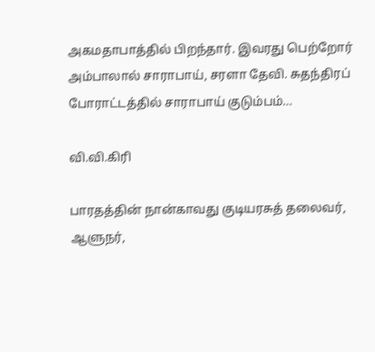அகமதாபாத்தில் பிறந்தார். இவரது பெற்றோர் அம்பாலால் சாராபாய், சரளா தேவி. சுதந்திரப் போராட்டத்தில் சாராபாய் குடும்பம்…

வி.வி.கிரி

பாரதத்தின் நான்காவது குடியரசுத் தலைவர், ஆளுநர்,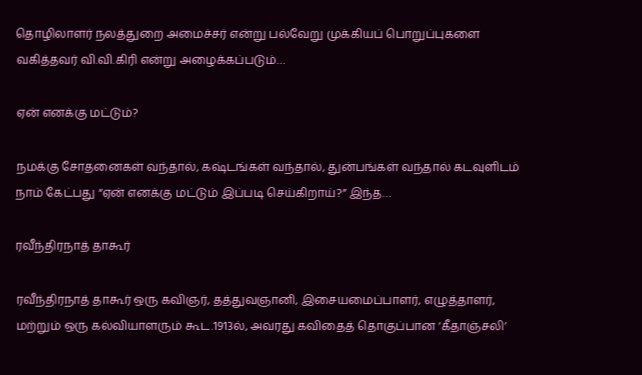தொழிலாளர் நலத்துறை அமைச்சர் என்று பல்வேறு முக்கியப் பொறுப்புகளை வகித்தவர் வி.வி.கிரி என்று அழைக்கப்படும்…

ஏன் எனக்கு மட்டும்?

நமக்கு சோதனைகள் வந்தால், கஷ்டங்கள் வந்தால், துன்பங்கள் வந்தால் கடவுளிடம் நாம் கேட்பது “ஏன் எனக்கு மட்டும் இப்படி செய்கிறாய்?” இந்த…

ரவீந்திரநாத் தாகூர்

ரவீந்திரநாத் தாகூர் ஒரு கவிஞர், தத்துவஞானி, இசையமைப்பாளர், எழுத்தாளர், மற்றும் ஒரு கல்வியாளரும் கூட.1913ல், அவரது கவிதைத் தொகுப்பான ‘கீதாஞ்சலி’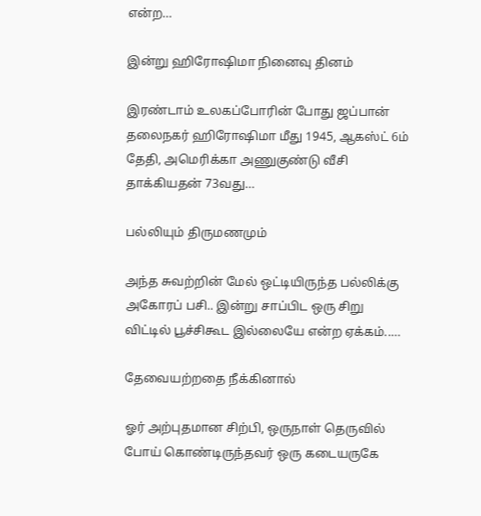என்ற…

இன்று ஹிரோஷிமா நினைவு தினம்

இரண்டாம் உலகப்போரின் போது ஜப்பான் தலைநகர் ஹிரோஷிமா மீது 1945, ஆகஸ்ட் 6ம் தேதி, அமெரிக்கா அணுகுண்டு வீசி தாக்கியதன் 73வது…

பல்லியும் திருமணமும்

அந்த சுவற்றின் மேல் ஒட்டியிருந்த பல்லிக்கு அகோரப் பசி.. இன்று சாப்பிட ஒரு சிறு விட்டில் பூச்சிகூட இல்லையே என்ற ஏக்கம்..…

தேவையற்றதை நீக்கினால்

ஓர் அற்புதமான சிற்பி, ஒருநாள் தெருவில் போய் கொண்டிருந்தவர் ஒரு கடையருகே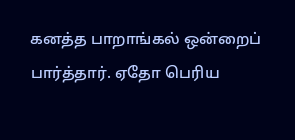கனத்த பாறாங்கல் ஒன்றைப் பார்த்தார். ஏதோ பெரிய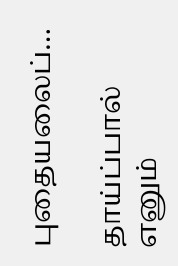புதையலைப்…

தாய்ப்பால் எனும்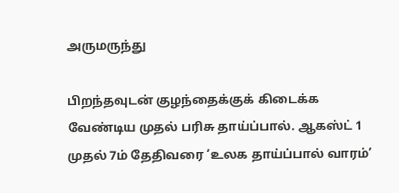அருமருந்து

பிறந்தவுடன் குழந்தைக்குக் கிடைக்க வேண்டிய முதல் பரிசு தாய்ப்பால். ஆகஸ்ட் 1 முதல் 7ம் தேதிவரை ‘உலக தாய்ப்பால் வாரம்’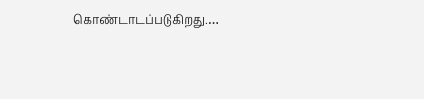கொண்டாடப்படுகிறது.…